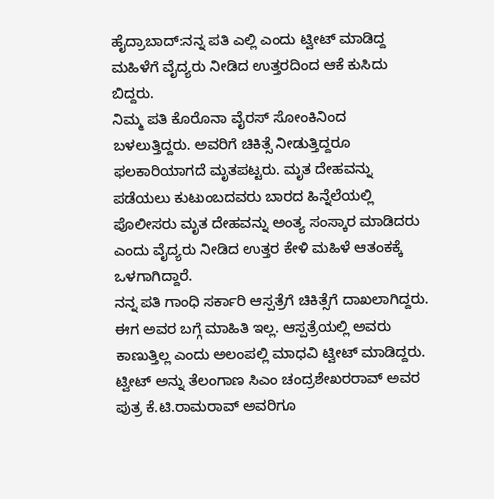ಹೈದ್ರಾಬಾದ್:ನನ್ನ ಪತಿ ಎಲ್ಲಿ ಎಂದು ಟ್ವೀಟ್ ಮಾಡಿದ್ದ ಮಹಿಳೆಗೆ ವೈದ್ಯರು ನೀಡಿದ ಉತ್ತರದಿಂದ ಆಕೆ ಕುಸಿದು ಬಿದ್ದರು.
ನಿಮ್ಮ ಪತಿ ಕೊರೊನಾ ವೈರಸ್ ಸೋಂಕಿನಿಂದ ಬಳಲುತ್ತಿದ್ದರು. ಅವರಿಗೆ ಚಿಕಿತ್ಸೆ ನೀಡುತ್ತಿದ್ದರೂ ಫಲಕಾರಿಯಾಗದೆ ಮೃತಪಟ್ಟರು. ಮೃತ ದೇಹವನ್ನು ಪಡೆಯಲು ಕುಟುಂಬದವರು ಬಾರದ ಹಿನ್ನೆಲೆಯಲ್ಲಿ ಪೊಲೀಸರು ಮೃತ ದೇಹವನ್ನು ಅಂತ್ಯ ಸಂಸ್ಕಾರ ಮಾಡಿದರು ಎಂದು ವೈದ್ಯರು ನೀಡಿದ ಉತ್ತರ ಕೇಳಿ ಮಹಿಳೆ ಆತಂಕಕ್ಕೆ ಒಳಗಾಗಿದ್ದಾರೆ.
ನನ್ನ ಪತಿ ಗಾಂಧಿ ಸರ್ಕಾರಿ ಆಸ್ಪತ್ರೆಗೆ ಚಿಕಿತ್ಸೆಗೆ ದಾಖಲಾಗಿದ್ದರು. ಈಗ ಅವರ ಬಗ್ಗೆ ಮಾಹಿತಿ ಇಲ್ಲ. ಆಸ್ಪತ್ರೆಯಲ್ಲಿ ಅವರು ಕಾಣುತ್ತಿಲ್ಲ ಎಂದು ಅಲಂಪಲ್ಲಿ ಮಾಧವಿ ಟ್ವೀಟ್ ಮಾಡಿದ್ದರು. ಟ್ವೀಟ್ ಅನ್ನು ತೆಲಂಗಾಣ ಸಿಎಂ ಚಂದ್ರಶೇಖರರಾವ್ ಅವರ ಪುತ್ರ ಕೆ.ಟಿ.ರಾಮರಾವ್ ಅವರಿಗೂ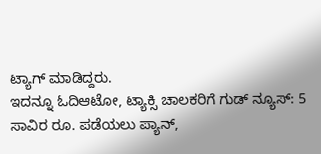ಟ್ಯಾಗ್ ಮಾಡಿದ್ದರು.
ಇದನ್ನೂ ಓದಿಆಟೋ, ಟ್ಯಾಕ್ಸಿ ಚಾಲಕರಿಗೆ ಗುಡ್ ನ್ಯೂಸ್: 5 ಸಾವಿರ ರೂ. ಪಡೆಯಲು ಪ್ಯಾನ್,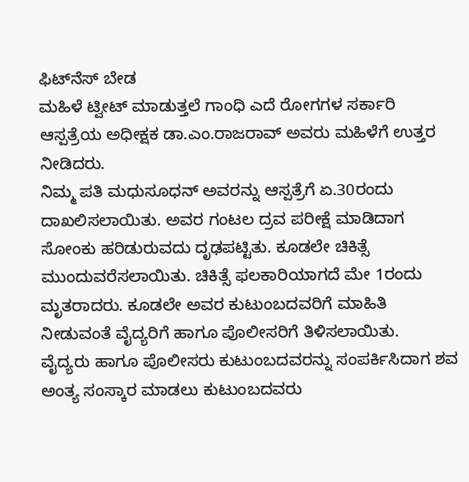ಫಿಟ್‌ನೆಸ್ ಬೇಡ
ಮಹಿಳೆ ಟ್ವೀಟ್ ಮಾಡುತ್ತಲೆ ಗಾಂಧಿ ಎದೆ ರೋಗಗಳ ಸರ್ಕಾರಿ ಆಸ್ಪತ್ರೆಯ ಅಧೀಕ್ಷಕ ಡಾ.ಎಂ.ರಾಜರಾವ್ ಅವರು ಮಹಿಳೆಗೆ ಉತ್ತರ ನೀಡಿದರು.
ನಿಮ್ಮ ಪತಿ ಮಧುಸೂಧನ್ ಅವರನ್ನು ಆಸ್ಪತ್ರೆಗೆ ಏ.30ರಂದು ದಾಖಲಿಸಲಾಯಿತು. ಅವರ ಗಂಟಲ ದ್ರವ ಪರೀಕ್ಷೆ ಮಾಡಿದಾಗ ಸೋಂಕು ಹರಿಡುರುವದು ದೃಢಪಟ್ಟಿತು. ಕೂಡಲೇ ಚಿಕಿತ್ಸೆ ಮುಂದುವರೆಸಲಾಯಿತು. ಚಿಕಿತ್ಸೆ ಫಲಕಾರಿಯಾಗದೆ ಮೇ 1ರಂದು ಮೃತರಾದರು. ಕೂಡಲೇ ಅವರ ಕುಟುಂಬದವರಿಗೆ ಮಾಹಿತಿ ನೀಡುವಂತೆ ವೈದ್ಯರಿಗೆ ಹಾಗೂ ಪೊಲೀಸರಿಗೆ ತಿಳಿಸಲಾಯಿತು.
ವೈದ್ಯರು ಹಾಗೂ ಪೊಲೀಸರು ಕುಟುಂಬದವರನ್ನು ಸಂಪರ್ಕಿಸಿದಾಗ ಶವ ಅಂತ್ಯ ಸಂಸ್ಕಾರ ಮಾಡಲು ಕುಟುಂಬದವರು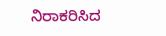ನಿರಾಕರಿಸಿದ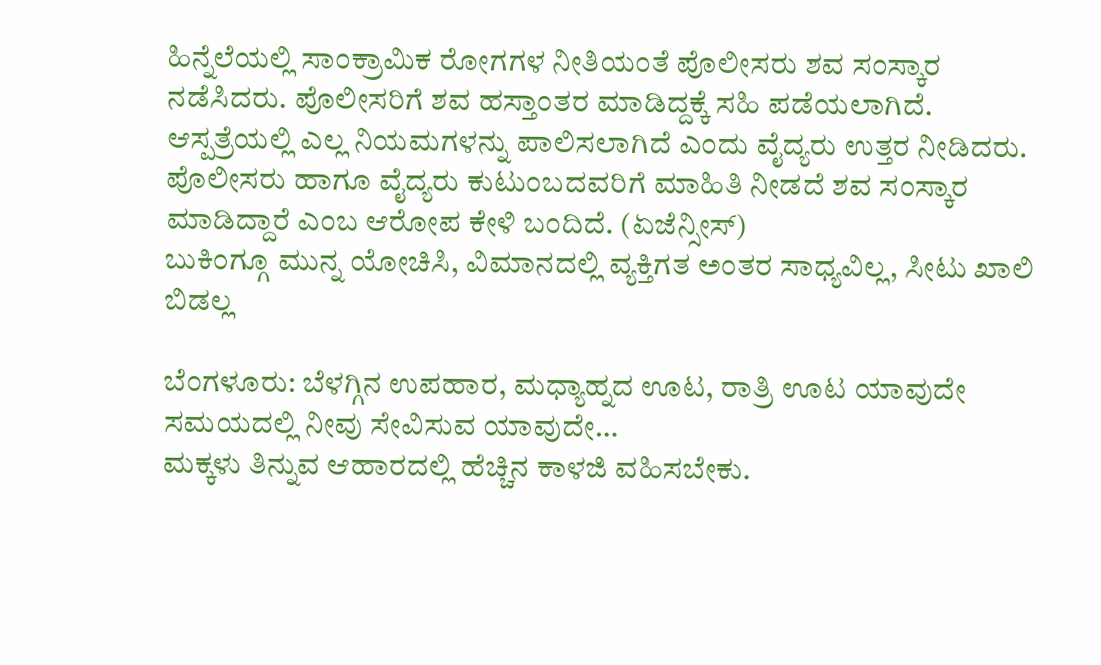ಹಿನ್ನೆಲೆಯಲ್ಲಿ ಸಾಂಕ್ರಾಮಿಕ ರೋಗಗಳ ನೀತಿಯಂತೆ ಪೊಲೀಸರು ಶವ ಸಂಸ್ಕಾರ ನಡೆಸಿದರು. ಪೊಲೀಸರಿಗೆ ಶವ ಹಸ್ತಾಂತರ ಮಾಡಿದ್ದಕ್ಕೆ ಸಹಿ ಪಡೆಯಲಾಗಿದೆ. ಆಸ್ಪತ್ರೆಯಲ್ಲಿ ಎಲ್ಲ ನಿಯಮಗಳನ್ನು ಪಾಲಿಸಲಾಗಿದೆ ಎಂದು ವೈದ್ಯರು ಉತ್ತರ ನೀಡಿದರು.
ಪೊಲೀಸರು ಹಾಗೂ ವೈದ್ಯರು ಕುಟುಂಬದವರಿಗೆ ಮಾಹಿತಿ ನೀಡದೆ ಶವ ಸಂಸ್ಕಾರ ಮಾಡಿದ್ದಾರೆ ಎಂಬ ಆರೋಪ ಕೇಳಿ ಬಂದಿದೆ. (ಏಜೆನ್ಸೀಸ್)
ಬುಕಿಂಗ್ಗೂ ಮುನ್ನ ಯೋಚಿಸಿ, ವಿಮಾನದಲ್ಲಿ ವ್ಯಕ್ತಿಗತ ಅಂತರ ಸಾಧ್ಯವಿಲ್ಲ, ಸೀಟು ಖಾಲಿ ಬಿಡಲ್ಲ

ಬೆಂಗಳೂರು: ಬೆಳಗ್ಗಿನ ಉಪಹಾರ, ಮಧ್ಯಾಹ್ನದ ಊಟ, ರಾತ್ರಿ ಊಟ ಯಾವುದೇ ಸಮಯದಲ್ಲಿ ನೀವು ಸೇವಿಸುವ ಯಾವುದೇ…
ಮಕ್ಕಳು ತಿನ್ನುವ ಆಹಾರದಲ್ಲಿ ಹೆಚ್ಚಿನ ಕಾಳಜಿ ವಹಿಸಬೇಕು.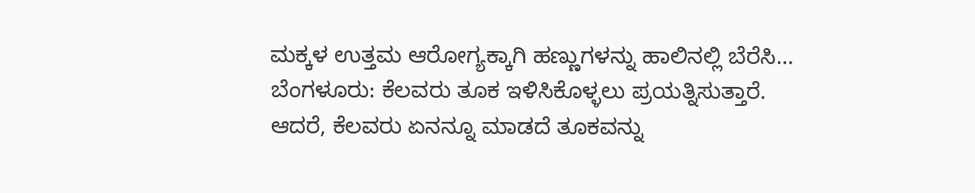ಮಕ್ಕಳ ಉತ್ತಮ ಆರೋಗ್ಯಕ್ಕಾಗಿ ಹಣ್ಣುಗಳನ್ನು ಹಾಲಿನಲ್ಲಿ ಬೆರೆಸಿ…
ಬೆಂಗಳೂರು: ಕೆಲವರು ತೂಕ ಇಳಿಸಿಕೊಳ್ಳಲು ಪ್ರಯತ್ನಿಸುತ್ತಾರೆ. ಆದರೆ, ಕೆಲವರು ಏನನ್ನೂ ಮಾಡದೆ ತೂಕವನ್ನು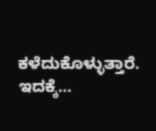ಕಳೆದುಕೊಳ್ಳುತ್ತಾರೆ. ಇದಕ್ಕೆ…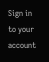Sign in to your account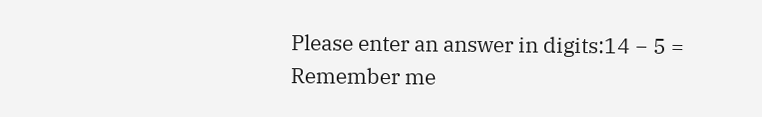Please enter an answer in digits:14 − 5 =
Remember me